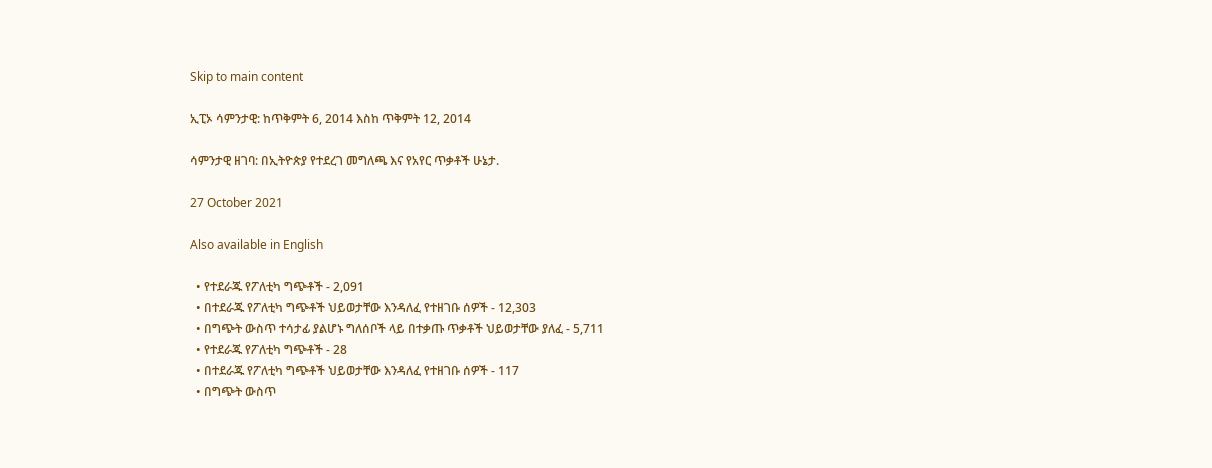Skip to main content

ኢፒኦ ሳምንታዊ: ከጥቅምት 6, 2014 እስከ ጥቅምት 12, 2014

ሳምንታዊ ዘገባ: በኢትዮጵያ የተደረገ መግለጫ እና የአየር ጥቃቶች ሁኔታ.

27 October 2021

Also available in English

  • የተደራጁ የፖለቲካ ግጭቶች - 2,091
  • በተደራጁ የፖለቲካ ግጭቶች ህይወታቸው እንዳለፈ የተዘገቡ ሰዎች - 12,303
  • በግጭት ውስጥ ተሳታፊ ያልሆኑ ግለሰቦች ላይ በተቃጡ ጥቃቶች ህይወታቸው ያለፈ - 5,711
  • የተደራጁ የፖለቲካ ግጭቶች - 28
  • በተደራጁ የፖለቲካ ግጭቶች ህይወታቸው እንዳለፈ የተዘገቡ ሰዎች - 117
  • በግጭት ውስጥ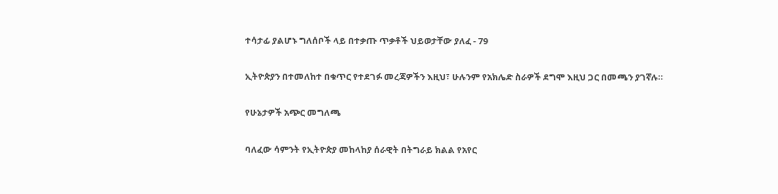ተሳታፊ ያልሆኑ ግለሰቦች ላይ በተቃጡ ጥቃቶች ህይወታቸው ያለፈ - 79

ኢትዮጵያን በተመለከተ በቁጥር የተደገፉ መረጃዎችን እዚህ፣ ሁሉንም የአክሌድ ስራዎች ደግሞ እዚህ ጋር በመጫን ያገኛሉ።

የሁኔታዎች አጭር መግለጫ

ባለፈው ሳምንት የኢትዮጵያ መከላከያ ሰራዊት በትግራይ ክልል የአየር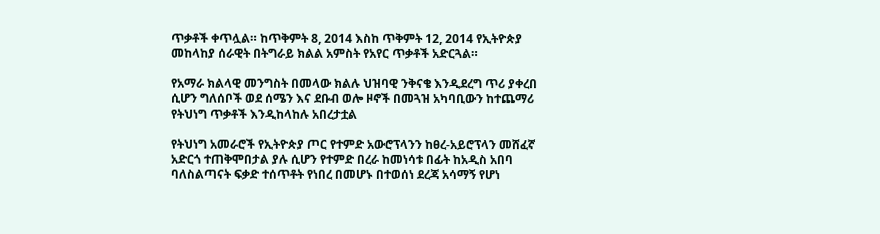ጥቃቶች ቀጥሏል። ከጥቅምት 8, 2014 እስከ ጥቅምት 12, 2014 የኢትዮጵያ መከላከያ ሰራዊት በትግራይ ክልል አምስት የአየር ጥቃቶች አድርጓል።

የአማራ ክልላዊ መንግስት በመላው ክልሉ ህዝባዊ ንቅናቄ እንዲደረግ ጥሪ ያቀረበ ሲሆን ግለሰቦች ወደ ሰሜን እና ደቡብ ወሎ ዞኖች በመጓዝ አካባቢውን ከተጨማሪ የትህነግ ጥቃቶች እንዲከላከሉ አበረታቷል

የትህነግ አመራሮች የኢትዮጵያ ጦር የተምድ አውሮፕላንን ከፀረ-አይሮፕላን መሸፈኛ አድርጎ ተጠቅሞበታል ያሉ ሲሆን የተምድ በረራ ከመነሳቱ በፊት ከአዲስ አበባ ባለስልጣናት ፍቃድ ተሰጥቶት የነበረ በመሆኑ በተወሰነ ደረጃ አሳማኝ የሆነ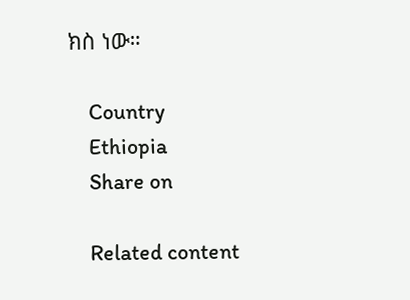ክስ ነው።

    Country
    Ethiopia
    Share on

    Related content